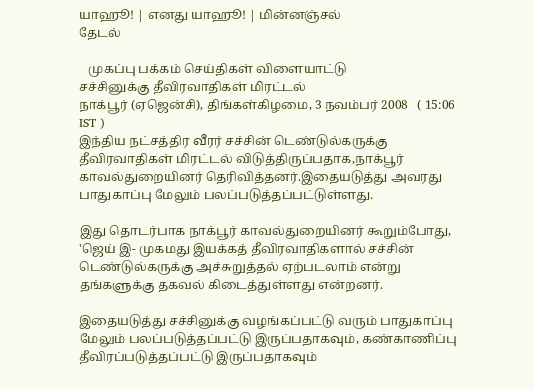யாஹூ! | எனது யாஹூ! | மின்னஞ்சல்
தேடல்

   முகப்பு பக்கம் செய்திகள் விளையாட்டு
சச்சினுக்கு தீவிரவாதிகள் மிரட்டல்
நாக்பூர் (ஏஜென்சி), திங்கள்கிழமை, 3 நவம்பர் 2008   ( 15:06 IST )
இந்திய நட்சத்திர வீரர் சச்சின் டெண்டுல்கருக்கு தீவிரவாதிகள் மிரட்டல் விடுத்திருப்பதாக,நாக்பூர் காவல்துறையினர் தெரிவித்தனர்.இதையடுத்து அவரது பாதுகாப்பு மேலும் பலப்படுத்தப்பட்டுள்ளது.

இது தொடர்பாக நாக்பூர் காவல்துறையினர் கூறும்போது, 'ஜெய் இ- முகமது இயக்கத் தீவிரவாதிகளால் சச்சின் டெண்டுல்கருக்கு அச்சுறுத்தல் ஏற்படலாம் என்று தங்களுக்கு தகவல் கிடைத்துள்ளது என்றனர்.

இதையடுத்து சச்சினுக்கு வழங்கப்பட்டு வரும் பாதுகாப்பு மேலும் பலப்படுத்தப்பட்டு இருப்பதாகவும், கண்காணிப்பு தீவிரப்படுத்தப்பட்டு இருப்பதாகவும்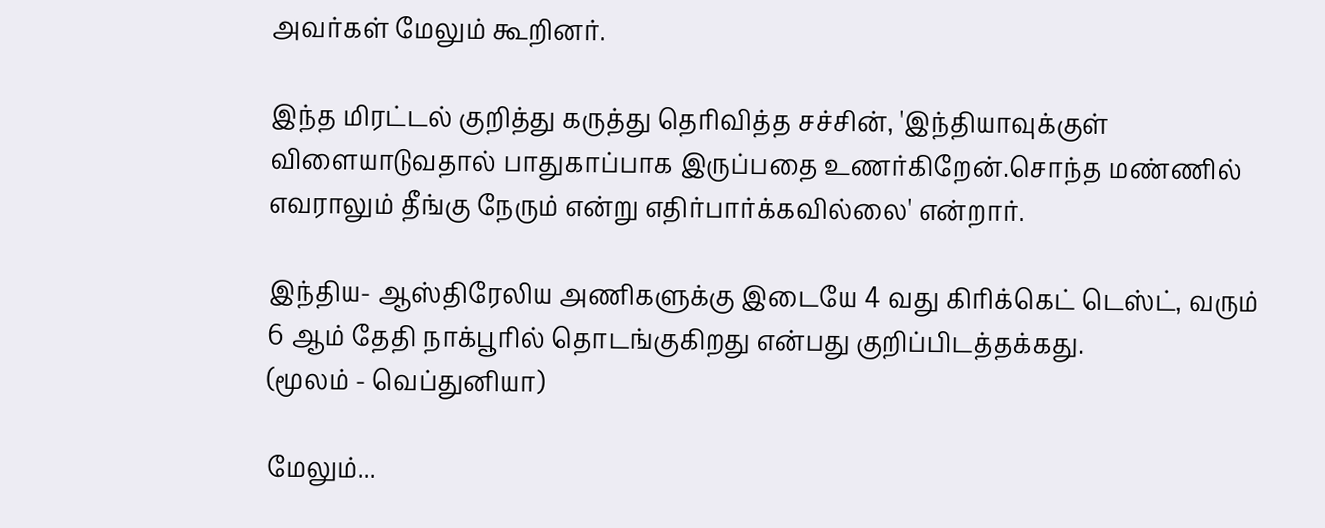அவர்கள் மேலும் கூறினர்.

இந்த மிரட்டல் குறித்து கருத்து தெரிவித்த சச்சின், 'இந்தியாவுக்குள் விளையாடுவதால் பாதுகாப்பாக இருப்பதை உணர்கிறேன்.சொந்த மண்ணில் எவராலும் தீங்கு நேரும் என்று எதிர்பார்க்கவில்லை' என்றார்.

இந்திய- ஆஸ்திரேலிய அணிகளுக்கு இடையே 4 வது கிரிக்கெட் டெஸ்ட், வரும் 6 ஆம் தேதி நாக்பூரில் தொடங்குகிறது என்பது குறிப்பிடத்தக்கது.
(மூலம் - வெப்துனியா)

மேலும்...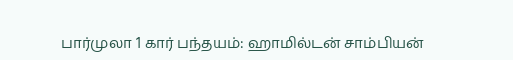பார்முலா 1 கார் பந்தயம்: ஹாமில்டன் சாம்பியன்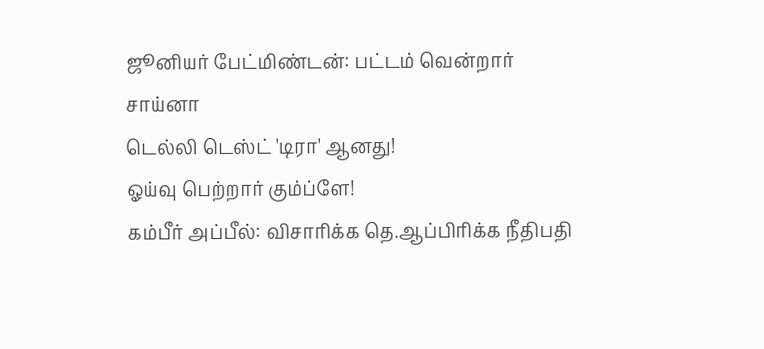ஜூனியர் பேட்மிண்டன்: பட்டம் வென்றார் சாய்னா
டெல்லி டெஸ்ட் 'டிரா' ஆனது!
ஓய்வு பெற்றார் கும்ப்ளே!
கம்பீர் அப்பீல்: விசாரிக்க தெ.ஆப்பிரிக்க நீதிபதி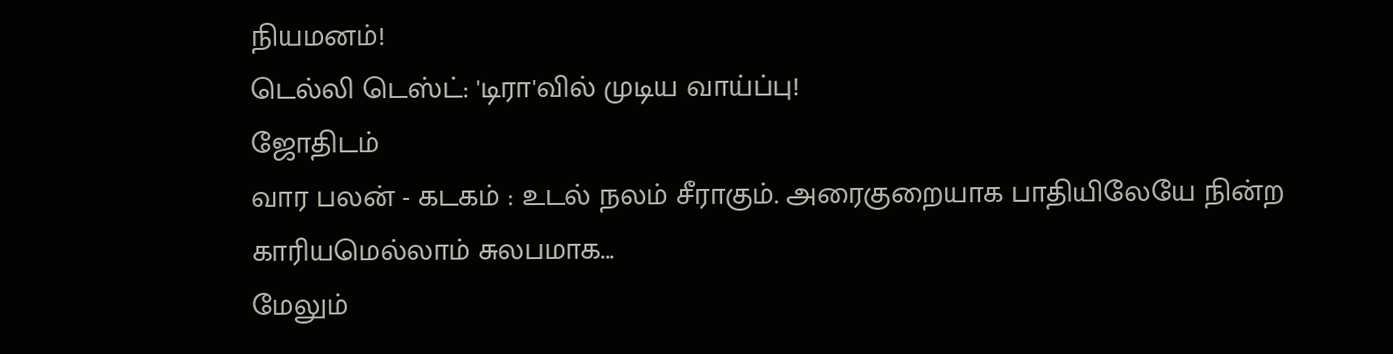நியமனம்!
டெல்லி டெஸ்ட்: 'டிரா'வில் முடிய வாய்ப்பு!
ஜோதிடம்
வார பலன் - கடகம் : உடல் நலம் சீராகும். அரைகுறையாக பாதியிலேயே நின்ற காரியமெல்லாம் சுலபமாக...
மேலும்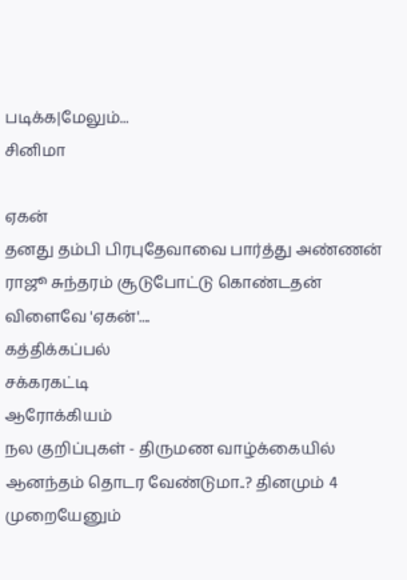படிக்க|மேலும்...
சினிமா

ஏகன்
தனது தம்பி பிரபுதேவாவை பார்த்து அண்ணன் ராஜூ சுந்தரம் சூடுபோட்டு கொண்டதன் விளைவே 'ஏகன்'....
கத்திக்கப்பல்
சக்கரகட்டி
ஆரோக்கியம்
நல குறிப்புகள் - திருமண வாழ்க்கையில் ஆனந்தம் தொடர வேண்டுமா..? தினமும் 4 முறையேனும்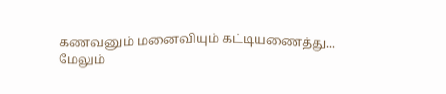கணவனும் மனைவியும் கட்டியணைத்து...
மேலும்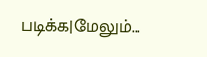படிக்க|மேலும்...